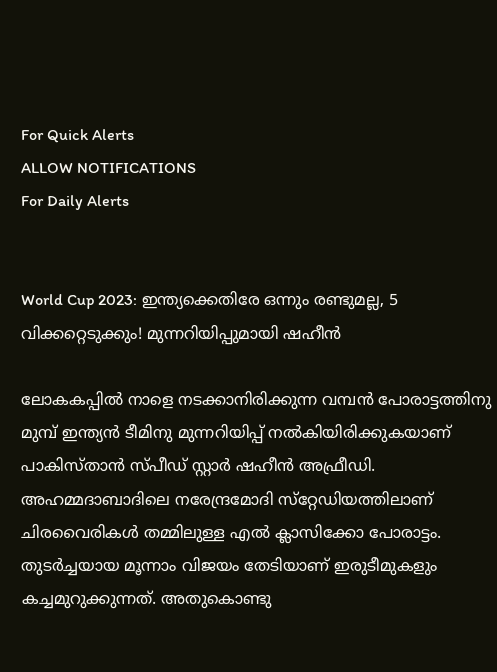For Quick Alerts
ALLOW NOTIFICATIONS
For Daily Alerts


World Cup 2023: ഇന്ത്യക്കെതിരേ ഒന്നും രണ്ടുമല്ല, 5 വിക്കറ്റെടുക്കും! മുന്നറിയിപ്പുമായി ഷഹീന്‍

ലോകകപ്പില്‍ നാളെ നടക്കാനിരിക്കുന്ന വമ്പന്‍ പോരാട്ടത്തിനു മുമ്പ് ഇന്ത്യന്‍ ടീമിനു മുന്നറിയിപ്പ് നല്‍കിയിരിക്കുകയാണ് പാകിസ്താന്‍ സ്പീഡ് സ്റ്റാര്‍ ഷഹീന്‍ അഫ്രീഡി. അഹമ്മദാബാദിലെ നരേന്ദ്രമോദി സ്‌റ്റേഡിയത്തിലാണ് ചിരവൈരികള്‍ തമ്മിലുള്ള എല്‍ ക്ലാസിക്കോ പോരാട്ടം. തുടര്‍ച്ചയായ മൂന്നാം വിജയം തേടിയാണ് ഇരുടീമുകളും കച്ചമുറുക്കുന്നത്. അതുകൊണ്ടു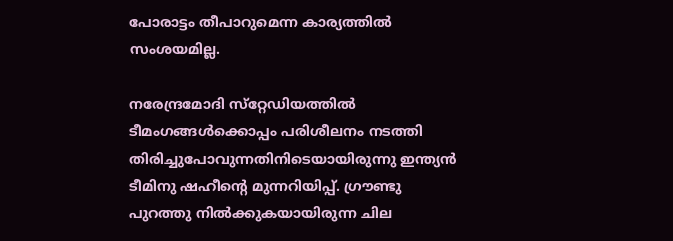പോരാട്ടം തീപാറുമെന്ന കാര്യത്തില്‍ സംശയമില്ല.

നരേന്ദ്രമോദി സ്‌റ്റേഡിയത്തില്‍ ടീമംഗങ്ങള്‍ക്കൊപ്പം പരിശീലനം നടത്തി തിരിച്ചുപോവുന്നതിനിടെയായിരുന്നു ഇന്ത്യന്‍ ടീമിനു ഷഹീന്റെ മുന്നറിയിപ്പ്. ഗ്രൗണ്ടു പുറത്തു നില്‍ക്കുകയായിരുന്ന ചില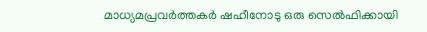മാധ്യമപ്രവര്‍ത്തകര്‍ ഷഹീനോടു ഒരു സെല്‍ഫിക്കായി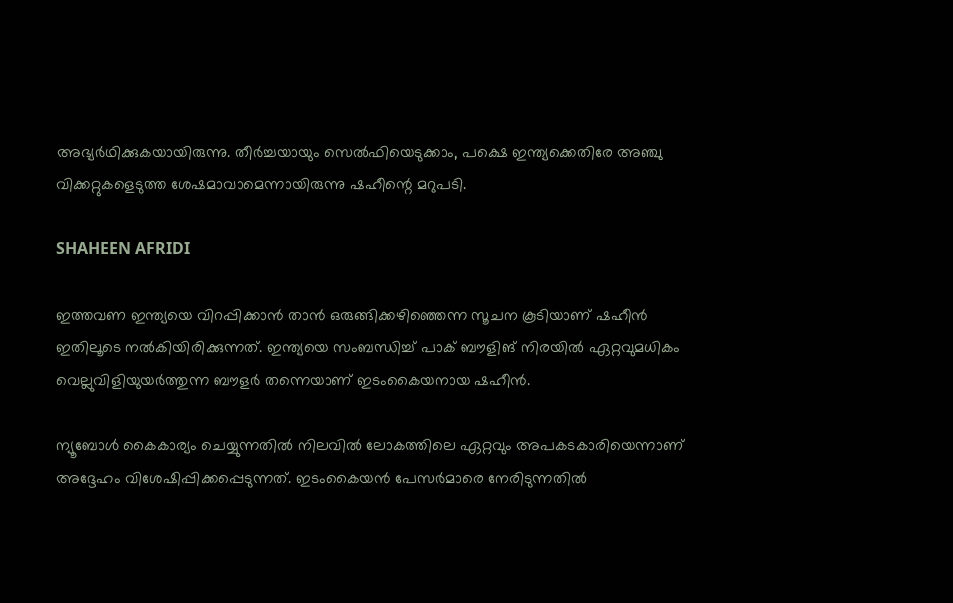അഭ്യര്‍ഥിക്കുകയായിരുന്നു. തീര്‍ച്ചയായും സെല്‍ഫിയെടുക്കാം, പക്ഷെ ഇന്ത്യക്കെതിരേ അഞ്ചു വിക്കറ്റുകളെടുത്ത ശേഷമാവാമെന്നായിരുന്നു ഷഹീന്റെ മറുപടി.

SHAHEEN AFRIDI

ഇത്തവണ ഇന്ത്യയെ വിറപ്പിക്കാന്‍ താന്‍ ഒരുങ്ങിക്കഴിഞ്ഞെന്ന സൂചന കൂടിയാണ് ഷഹീന്‍ ഇതിലൂടെ നല്‍കിയിരിക്കുന്നത്. ഇന്ത്യയെ സംബന്ധിച്ച് പാക് ബൗളിങ് നിരയില്‍ ഏറ്റവുമധികം വെല്ലുവിളിയുയര്‍ത്തുന്ന ബൗളര്‍ തന്നെയാണ് ഇടംകൈയനായ ഷഹീന്‍.

ന്യൂബോള്‍ കൈകാര്യം ചെയ്യുന്നതില്‍ നിലവില്‍ ലോകത്തിലെ ഏറ്റവും അപകടകാരിയെന്നാണ് അദ്ദേഹം വിശേഷിപ്പിക്കപ്പെടുന്നത്. ഇടംകൈയന്‍ പേസര്‍മാരെ നേരിടുന്നതില്‍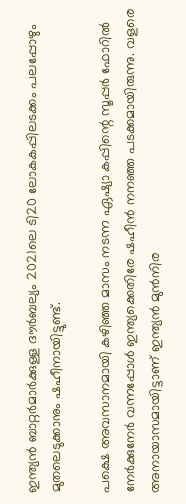ഇന്ത്യന്‍ ബാറ്റര്‍മാര്‍ക്കുള്ള ദൗര്‍ബല്യം 2021ലെ ടി20 ലോകകപ്പിലടക്കം പലപ്പോഴും മുതലെടുക്കാനും ഷഹീനായിട്ടുണ്ട്.

പക്ഷെ അവസാനമായി കഴിഞ്ഞ മാസം നടന്ന ഏഷ്യാ കപ്പിന്റെ സൂപ്പര്‍ ഫോറില്‍ നേര്‍ക്കുനേര്‍ വന്നപ്പോള്‍ ഇന്ത്യക്കെതിരേ ഷഹീന്‍ നനഞ്ഞ പടക്കമായിരുന്നു. വളരെ അനായാസമായിട്ടാണ് ഇന്ത്യന്‍ മുന്‍നിര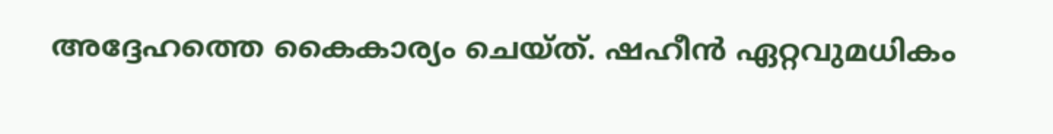അദ്ദേഹത്തെ കൈകാര്യം ചെയ്ത്. ഷഹീന്‍ ഏറ്റവുമധികം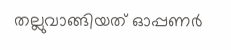തല്ലുവാങ്ങിയത് ഓപ്പണര്‍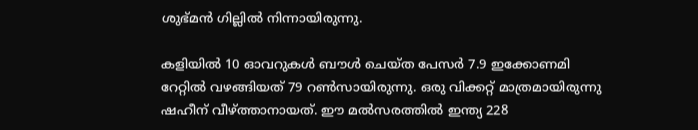ശുഭ്മന്‍ ഗില്ലില്‍ നിന്നായിരുന്നു.

കളിയില്‍ 10 ഓവറുകള്‍ ബൗള്‍ ചെയ്ത പേസര്‍ 7.9 ഇക്കോണമി റേറ്റില്‍ വഴങ്ങിയത് 79 റണ്‍സായിരുന്നു. ഒരു വിക്കറ്റ് മാത്രമായിരുന്നു ഷഹീന് വീഴ്ത്താനായത്. ഈ മല്‍സരത്തില്‍ ഇന്ത്യ 228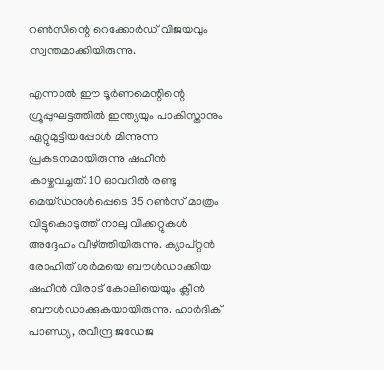റണ്‍സിന്റെ റെക്കോര്‍ഡ് വിജയവും സ്വന്തമാക്കിയിരുന്നു.

എന്നാല്‍ ഈ ടൂര്‍ണമെന്റിന്റെ ഗ്രൂപ്പുഘട്ടത്തില്‍ ഇന്ത്യയും പാകിസ്താനും ഏറ്റുമുട്ടിയപ്പോള്‍ മിന്നുന്ന പ്രകടനമായിരുന്നു ഷഹീന്‍ കാഴ്ചവച്ചത്. 10 ഓവറില്‍ രണ്ടു മെയ്ഡനുള്‍പ്പെടെ 35 റണ്‍സ് മാത്രം വിട്ടുകൊടുത്ത് നാലു വിക്കറ്റുകള്‍ അദ്ദേഹം വീഴ്ത്തിയിരുന്നു. ക്യാപ്റ്റന്‍ രോഹിത് ശര്‍മയെ ബൗള്‍ഡാക്കിയ ഷഹീന്‍ വിരാട് കോലിയെയും ക്ലീന്‍ ബൗള്‍ഡാക്കുകയായിരുന്നു. ഹാര്‍ദിക് പാണ്ഡ്യ, രവീന്ദ്ര ജഡേജ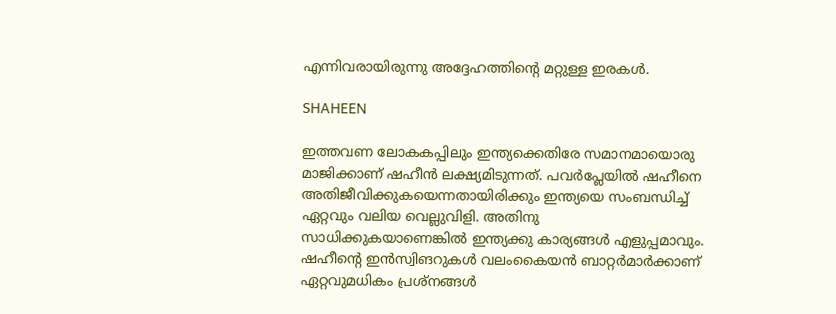എന്നിവരായിരുന്നു അദ്ദേഹത്തിന്റെ മറ്റുള്ള ഇരകള്‍.

SHAHEEN

ഇത്തവണ ലോകകപ്പിലും ഇന്ത്യക്കെതിരേ സമാനമായൊരു മാജിക്കാണ് ഷഹീന്‍ ലക്ഷ്യമിടുന്നത്. പവര്‍പ്ലേയില്‍ ഷഹീനെ അതിജീവിക്കുകയെന്നതായിരിക്കും ഇന്ത്യയെ സംബന്ധിച്ച് ഏറ്റവും വലിയ വെല്ലുവിളി. അതിനു സാധിക്കുകയാണെങ്കില്‍ ഇന്ത്യക്കു കാര്യങ്ങള്‍ എളുപ്പമാവും. ഷഹീന്റെ ഇന്‍സ്വിങറുകള്‍ വലംകൈയന്‍ ബാറ്റര്‍മാര്‍ക്കാണ് ഏറ്റവുമധികം പ്രശ്‌നങ്ങള്‍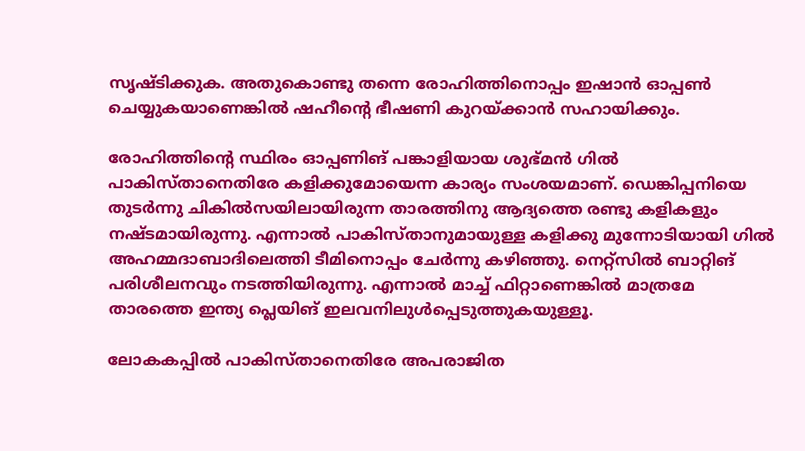സൃഷ്ടിക്കുക. അതുകൊണ്ടു തന്നെ രോഹിത്തിനൊപ്പം ഇഷാന്‍ ഓപ്പണ്‍ ചെയ്യുകയാണെങ്കില്‍ ഷഹീന്റെ ഭീഷണി കുറയ്ക്കാന്‍ സഹായിക്കും.

രോഹിത്തിന്റെ സ്ഥിരം ഓപ്പണിങ് പങ്കാളിയായ ശുഭ്മന്‍ ഗില്‍ പാകിസ്താനെതിരേ കളിക്കുമോയെന്ന കാര്യം സംശയമാണ്. ഡെങ്കിപ്പനിയെ തുടര്‍ന്നു ചികില്‍സയിലായിരുന്ന താരത്തിനു ആദ്യത്തെ രണ്ടു കളികളും നഷ്ടമായിരുന്നു. എന്നാല്‍ പാകിസ്താനുമായുള്ള കളിക്കു മുന്നോടിയായി ഗില്‍ അഹമ്മദാബാദിലെത്തി ടീമിനൊപ്പം ചേര്‍ന്നു കഴിഞ്ഞു. നെറ്റ്‌സില്‍ ബാറ്റിങ് പരിശീലനവും നടത്തിയിരുന്നു. എന്നാല്‍ മാച്ച് ഫിറ്റാണെങ്കില്‍ മാത്രമേ താരത്തെ ഇന്ത്യ പ്ലെയിങ് ഇലവനിലുള്‍പ്പെടുത്തുകയുള്ളൂ.

ലോകകപ്പില്‍ പാകിസ്താനെതിരേ അപരാജിത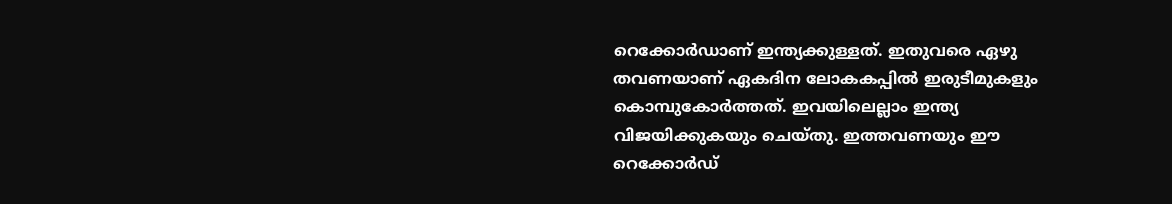റെക്കോര്‍ഡാണ് ഇന്ത്യക്കുള്ളത്. ഇതുവരെ ഏഴു തവണയാണ് ഏകദിന ലോകകപ്പില്‍ ഇരുടീമുകളും കൊമ്പുകോര്‍ത്തത്. ഇവയിലെല്ലാം ഇന്ത്യ വിജയിക്കുകയും ചെയ്തു. ഇത്തവണയും ഈ റെക്കോര്‍ഡ്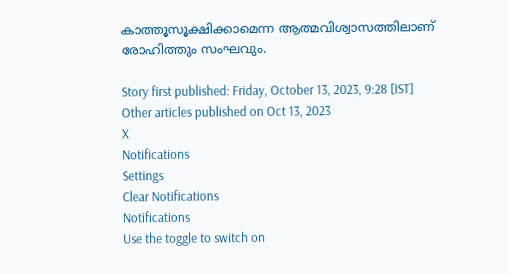കാത്തൂസൂക്ഷിക്കാമെന്ന ആത്മവിശ്വാസത്തിലാണ് രോഹിത്തും സംഘവും.

Story first published: Friday, October 13, 2023, 9:28 [IST]
Other articles published on Oct 13, 2023
X
Notifications
Settings
Clear Notifications
Notifications
Use the toggle to switch on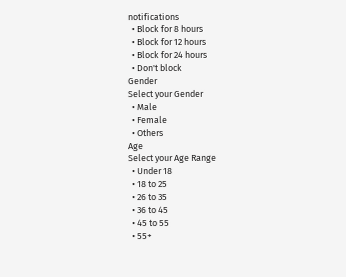notifications
  • Block for 8 hours
  • Block for 12 hours
  • Block for 24 hours
  • Don't block
Gender
Select your Gender
  • Male
  • Female
  • Others
Age
Select your Age Range
  • Under 18
  • 18 to 25
  • 26 to 35
  • 36 to 45
  • 45 to 55
  • 55+